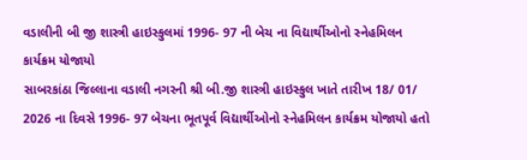વડાલીની બી જી શાસ્ત્રી હાઇસ્કુલમાં 1996- 97 ની બેચ ના વિદ્યાર્થીઓનો સ્નેહમિલન કાર્યક્રમ યોજાયો
સાબરકાંઠા જિલ્લાના વડાલી નગરની શ્રી બી.જી શાસ્ત્રી હાઇસ્કુલ ખાતે તારીખ 18/ 01/ 2026 ના દિવસે 1996- 97 બેચના ભૂતપૂર્વ વિદ્યાર્થીઓનો સ્નેહમિલન કાર્યક્રમ યોજાયો હતો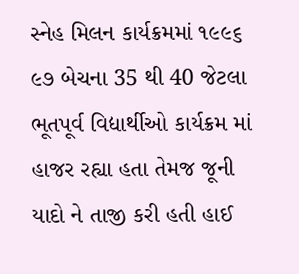સ્નેહ મિલન કાર્યક્રમમાં ૧૯૯૬ ૯૭ બેચના 35 થી 40 જેટલા ભૂતપૂર્વ વિદ્યાર્થીઓ કાર્યક્રમ માં હાજર રહ્યા હતા તેમજ જૂની યાદો ને તાજી કરી હતી હાઈ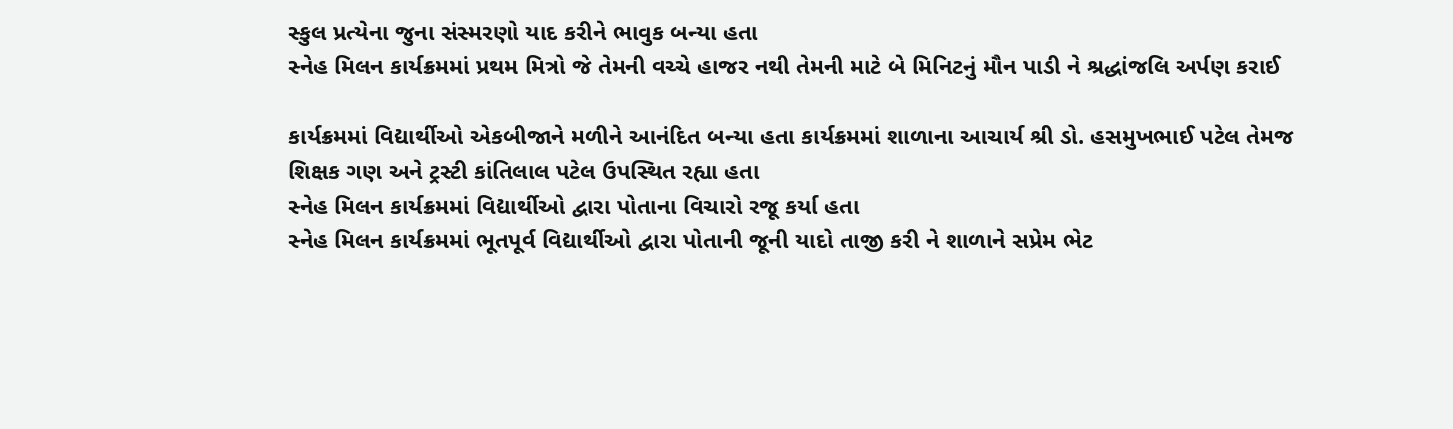સ્કુલ પ્રત્યેના જુના સંસ્મરણો યાદ કરીને ભાવુક બન્યા હતા
સ્નેહ મિલન કાર્યક્રમમાં પ્રથમ મિત્રો જે તેમની વચ્ચે હાજર નથી તેમની માટે બે મિનિટનું મૌન પાડી ને શ્રદ્ધાંજલિ અર્પણ કરાઈ

કાર્યક્રમમાં વિદ્યાર્થીઓ એકબીજાને મળીને આનંદિત બન્યા હતા કાર્યક્રમમાં શાળાના આચાર્ય શ્રી ડો. હસમુખભાઈ પટેલ તેમજ શિક્ષક ગણ અને ટ્રસ્ટી કાંતિલાલ પટેલ ઉપસ્થિત રહ્યા હતા
સ્નેહ મિલન કાર્યક્રમમાં વિદ્યાર્થીઓ દ્વારા પોતાના વિચારો રજૂ કર્યા હતા
સ્નેહ મિલન કાર્યક્રમમાં ભૂતપૂર્વ વિદ્યાર્થીઓ દ્વારા પોતાની જૂની યાદો તાજી કરી ને શાળાને સપ્રેમ ભેટ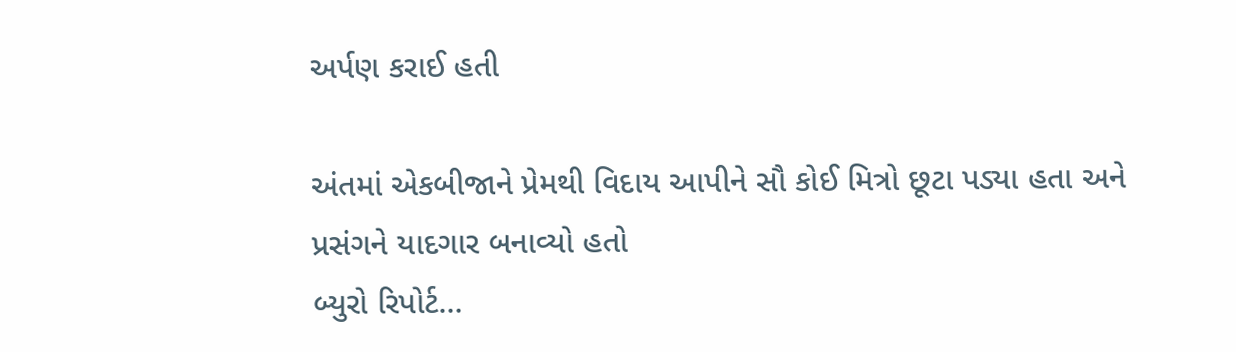અર્પણ કરાઈ હતી

અંતમાં એકબીજાને પ્રેમથી વિદાય આપીને સૌ કોઈ મિત્રો છૂટા પડ્યા હતા અને પ્રસંગને યાદગાર બનાવ્યો હતો
બ્યુરો રિપોર્ટ…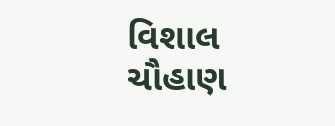વિશાલ ચૌહાણ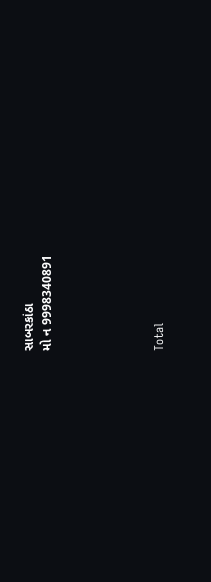સાબરકાંઠા
મો ન 9998340891





Total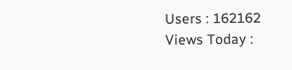Users : 162162
Views Today :